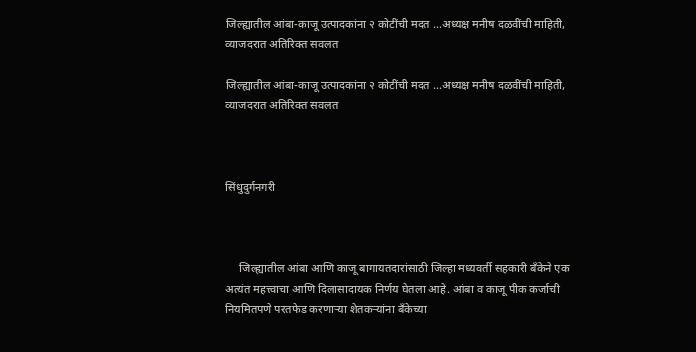जिल्ह्यातील आंबा-काजू उत्पादकांना २ कोटींची मदत ...अध्यक्ष मनीष दळवींची माहिती, व्याजदरात अतिरिक्त सवलत

जिल्ह्यातील आंबा-काजू उत्पादकांना २ कोटींची मदत ...अध्यक्ष मनीष दळवींची माहिती, व्याजदरात अतिरिक्त सवलत



सिंधुदुर्गनगरी



     जिल्ह्यातील आंबा आणि काजू बागायतदारांसाठी जिल्हा मध्यवर्ती सहकारी बँकेने एक अत्यंत महत्त्वाचा आणि दिलासादायक निर्णय घेतला आहे. आंबा व काजू पीक कर्जाची नियमितपणे परतफेड करणाऱ्या शेतकऱ्यांना बँकेच्या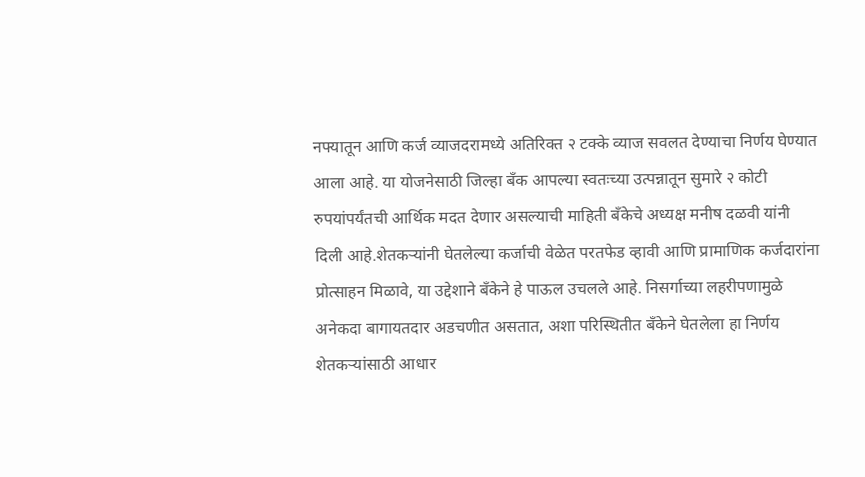नफ्यातून आणि कर्ज व्याजदरामध्ये अतिरिक्त २ टक्के व्याज सवलत देण्याचा निर्णय घेण्यात आला आहे. या योजनेसाठी जिल्हा बँक आपल्या स्वतःच्या उत्पन्नातून सुमारे २ कोटी रुपयांपर्यंतची आर्थिक मदत देणार असल्याची माहिती बँकेचे अध्यक्ष मनीष दळवी यांनी दिली आहे.शेतकऱ्यांनी घेतलेल्या कर्जाची वेळेत परतफेड व्हावी आणि प्रामाणिक कर्जदारांना प्रोत्साहन मिळावे, या उद्देशाने बँकेने हे पाऊल उचलले आहे. निसर्गाच्या लहरीपणामुळे अनेकदा बागायतदार अडचणीत असतात, अशा परिस्थितीत बँकेने घेतलेला हा निर्णय शेतकऱ्यांसाठी आधार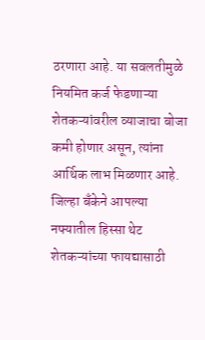ठरणारा आहे. या सवलतीमुळे नियमित कर्ज फेडणाऱ्या शेतकऱ्यांवरील व्याजाचा बोजा कमी होणार असून, त्यांना आर्थिक लाभ मिळणार आहे. जिल्हा बँकेने आपल्या नफ्यातील हिस्सा थेट शेतकऱ्यांच्या फायद्यासाठी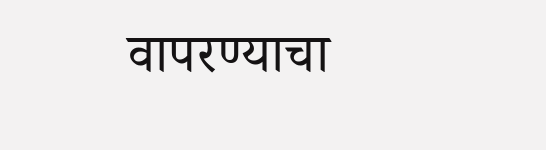वापरण्याचा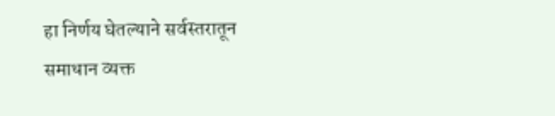हा निर्णय घेतल्याने सर्वस्तरातून समाधान व्यक्त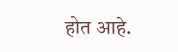होत आहे.